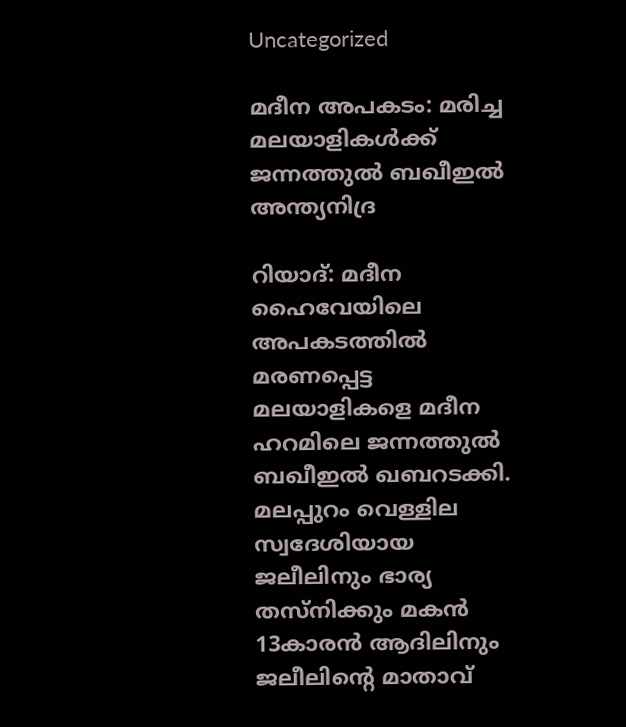Uncategorized

മദീന അപകടം: മരിച്ച മലയാളികൾക്ക് ജന്നത്തുൽ ബഖീഇൽ അന്ത്യനിദ്ര

റിയാദ്: മദീന ഹൈവേയിലെ അപകടത്തിൽ മരണപ്പെട്ട മലയാളികളെ മദീന ഹറമിലെ ജന്നത്തുൽ ബഖീഇൽ ഖബറടക്കി. മലപ്പുറം വെള്ളില സ്വദേശിയായ ജലീലിനും ഭാര്യ തസ്‌നിക്കും മകൻ 13കാരൻ ആദിലിനും ജലീലിന്റെ മാതാവ്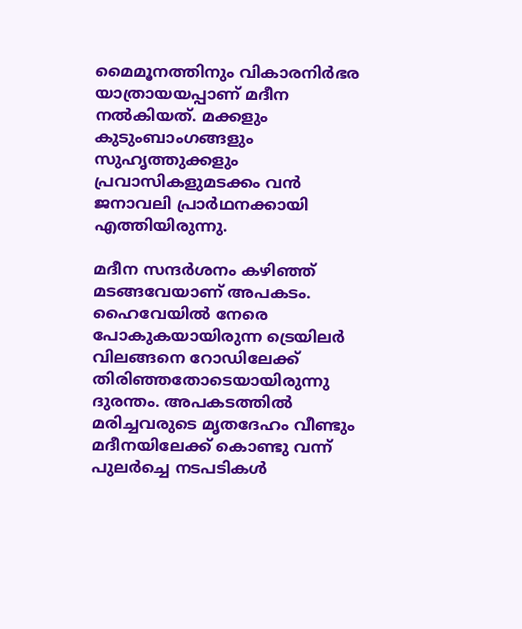മൈമൂനത്തിനും വികാരനിർഭര യാത്രായയപ്പാണ് മദീന നൽകിയത്. മക്കളും കുടുംബാംഗങ്ങളും സുഹൃത്തുക്കളും പ്രവാസികളുമടക്കം വൻ ജനാവലി പ്രാർഥനക്കായി എത്തിയിരുന്നു.

മദീന സന്ദർശനം കഴിഞ്ഞ് മടങ്ങവേയാണ് അപകടം. ഹൈവേയിൽ നേരെ പോകുകയായിരുന്ന ട്രെയിലർ വിലങ്ങനെ റോഡിലേക്ക് തിരിഞ്ഞതോടെയായിരുന്നു ദുരന്തം. അപകടത്തിൽ മരിച്ചവരുടെ മൃതദേഹം വീണ്ടും മദീനയിലേക്ക് കൊണ്ടു വന്ന് പുലർച്ചെ നടപടികൾ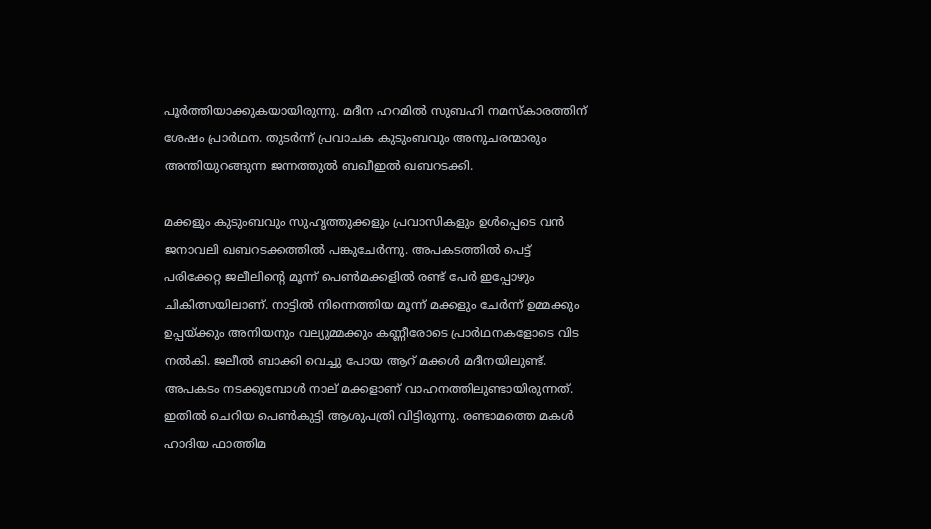പൂർത്തിയാക്കുകയായിരുന്നു. മദീന ഹറമിൽ സുബഹി നമസ്‌കാരത്തിന് ശേഷം പ്രാർഥന. തുടർന്ന് പ്രവാചക കുടുംബവും അനുചരന്മാരും അന്തിയുറങ്ങുന്ന ജന്നത്തുൽ ബഖീഇൽ ഖബറടക്കി.

മക്കളും കുടുംബവും സുഹൃത്തുക്കളും പ്രവാസികളും ഉൾപ്പെടെ വൻ ജനാവലി ഖബറടക്കത്തിൽ പങ്കുചേർന്നു. അപകടത്തിൽ പെട്ട് പരിക്കേറ്റ ജലീലിന്റെ മൂന്ന് പെൺമക്കളിൽ രണ്ട് പേർ ഇപ്പോഴും ചികിത്സയിലാണ്. നാട്ടിൽ നിന്നെത്തിയ മൂന്ന് മക്കളും ചേർന്ന് ഉമ്മക്കും ഉപ്പയ്ക്കും അനിയനും വല്യുമ്മക്കും കണ്ണീരോടെ പ്രാർഥനകളോടെ വിട നൽകി. ജലീൽ ബാക്കി വെച്ചു പോയ ആറ് മക്കൾ മദീനയിലുണ്ട്. അപകടം നടക്കുമ്പോൾ നാല് മക്കളാണ് വാഹനത്തിലുണ്ടായിരുന്നത്. ഇതിൽ ചെറിയ പെൺകുട്ടി ആശുപത്രി വിട്ടിരുന്നു. രണ്ടാമത്തെ മകൾ ഹാദിയ ഫാത്തിമ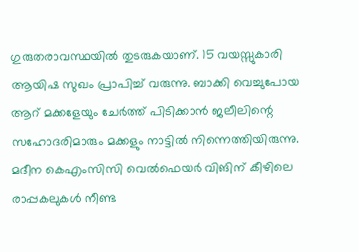ഗുരുതരാവസ്ഥയിൽ തുടരുകയാണ്. 15 വയസ്സുകാരി ആയിഷ സുഖം പ്രാപിച്ച് വരുന്നു. ബാക്കി വെച്ചുപോയ ആറ് മക്കളേയും ചേർത്ത് പിടിക്കാൻ ജലീലിന്റെ സഹോദരിമാരും മക്കളും നാട്ടിൽ നിന്നെത്തിയിരുന്നു. മദീന കെഎംസിസി വെൽഫെയർ വിങിന് കീഴിലെ രാപ്പകലുകൾ നീണ്ട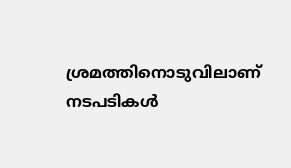ശ്രമത്തിനൊടുവിലാണ് നടപടികൾ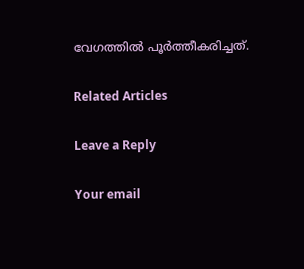വേഗത്തിൽ പൂർത്തീകരിച്ചത്.

Related Articles

Leave a Reply

Your email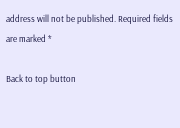address will not be published. Required fields are marked *

Back to top button